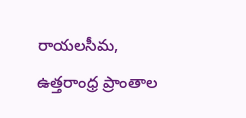రాయలసీమ, ఉత్తరాంధ్ర ప్రాంతాల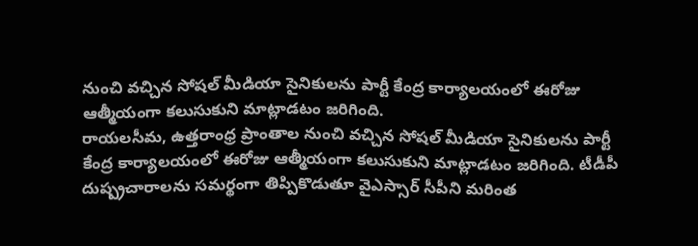నుంచి వచ్చిన సోషల్ మీడియా సైనికులను పార్టీ కేంద్ర కార్యాలయంలో ఈరోజు ఆత్మీయంగా కలుసుకుని మాట్లాడటం జరిగింది.
రాయలసీమ, ఉత్తరాంధ్ర ప్రాంతాల నుంచి వచ్చిన సోషల్ మీడియా సైనికులను పార్టీ కేంద్ర కార్యాలయంలో ఈరోజు ఆత్మీయంగా కలుసుకుని మాట్లాడటం జరిగింది. టీడీపీ దుష్ప్రచారాలను సమర్థంగా తిప్పికొడుతూ వైఎస్సార్ సీపీని మరింత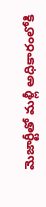మెజార్టీతో మళ్లీ అధికారంలోకి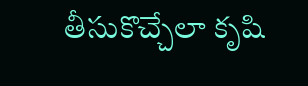తీసుకొచ్చేలా కృషి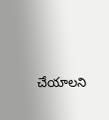చేయాలని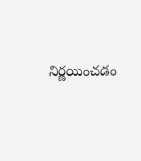నిర్ణయించడం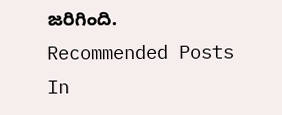జరిగింది.
Recommended Posts
In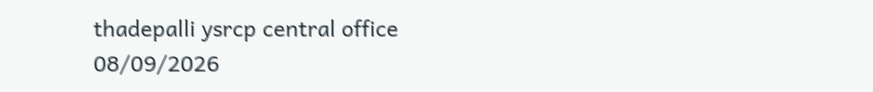thadepalli ysrcp central office
08/09/2026